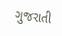ગુજરાતી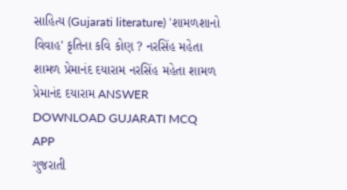સાહિત્ય (Gujarati literature) 'શામળશાનો વિવાહ' કૃતિના કવિ કોણ ? નરસિંહ મહેતા શામળ પ્રેમાનંદ દયારામ નરસિંહ મહેતા શામળ પ્રેમાનંદ દયારામ ANSWER DOWNLOAD GUJARATI MCQ APP
ગુજરાતી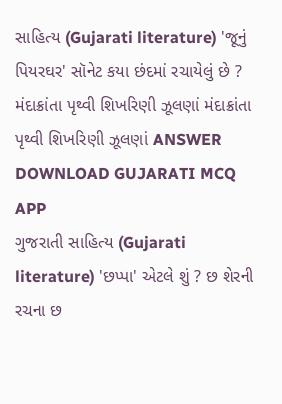સાહિત્ય (Gujarati literature) 'જૂનું પિયરઘર' સૉનેટ કયા છંદમાં રચાયેલું છે ? મંદાક્રાંતા પૃથ્વી શિખરિણી ઝૂલણાં મંદાક્રાંતા પૃથ્વી શિખરિણી ઝૂલણાં ANSWER DOWNLOAD GUJARATI MCQ APP
ગુજરાતી સાહિત્ય (Gujarati literature) 'છપ્પા' એટલે શું ? છ શેરની રચના છ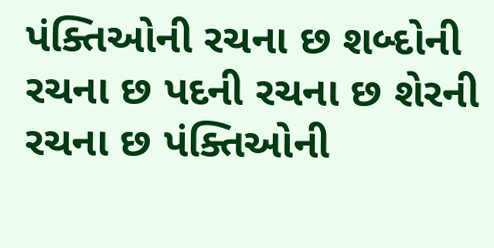પંક્તિઓની રચના છ શબ્દોની રચના છ પદની રચના છ શેરની રચના છ પંક્તિઓની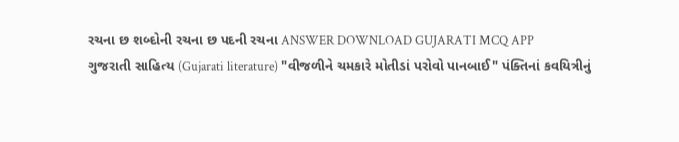રચના છ શબ્દોની રચના છ પદની રચના ANSWER DOWNLOAD GUJARATI MCQ APP
ગુજરાતી સાહિત્ય (Gujarati literature) "વીજળીને ચમકારે મોતીડાં પરોવો પાનબાઈ" પંક્તિનાં કવયિત્રીનું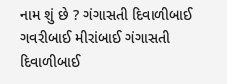નામ શું છે ? ગંગાસતી દિવાળીબાઈ ગવરીબાઈ મીરાંબાઈ ગંગાસતી દિવાળીબાઈ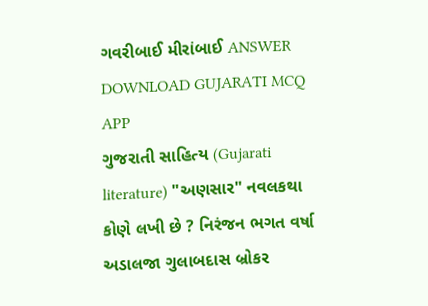ગવરીબાઈ મીરાંબાઈ ANSWER DOWNLOAD GUJARATI MCQ APP
ગુજરાતી સાહિત્ય (Gujarati literature) "અણસાર" નવલકથા કોણે લખી છે ? નિરંજન ભગત વર્ષા અડાલજા ગુલાબદાસ બ્રોકર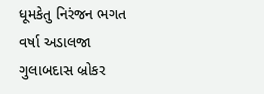ધૂમકેતુ નિરંજન ભગત વર્ષા અડાલજા ગુલાબદાસ બ્રોકર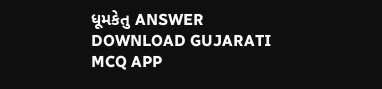ધૂમકેતુ ANSWER DOWNLOAD GUJARATI MCQ APP